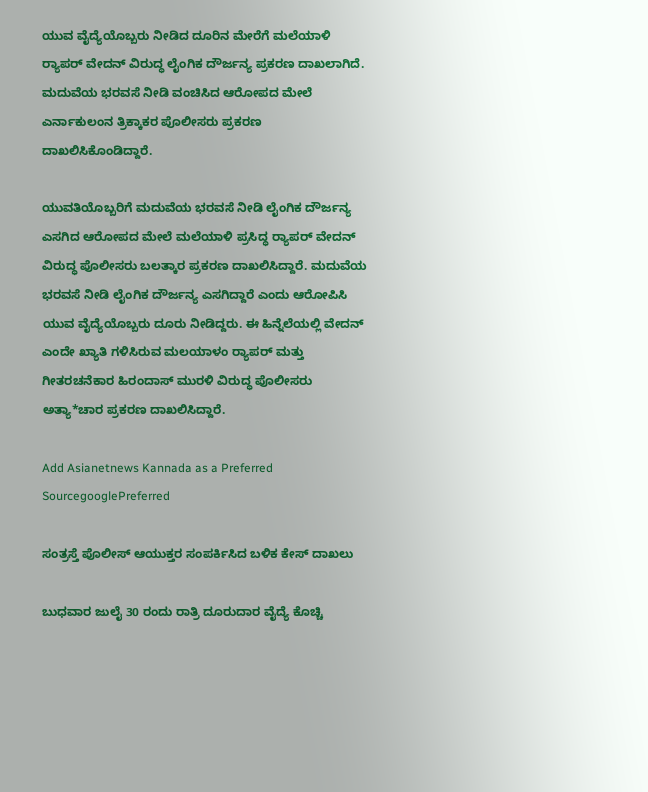ಯುವ ವೈದ್ಯೆಯೊಬ್ಬರು ನೀಡಿದ ದೂರಿನ ಮೇರೆಗೆ ಮಲೆಯಾಳಿ ರ‍್ಯಾಪರ್ ವೇದನ್ ವಿರುದ್ಧ ಲೈಂಗಿಕ ದೌರ್ಜನ್ಯ ಪ್ರಕರಣ ದಾಖಲಾಗಿದೆ. ಮದುವೆಯ ಭರವಸೆ ನೀಡಿ ವಂಚಿಸಿದ ಆರೋಪದ ಮೇಲೆ ಎರ್ನಾಕುಲಂನ ತ್ರಿಕ್ಕಾಕರ ಪೊಲೀಸರು ಪ್ರಕರಣ ದಾಖಲಿಸಿಕೊಂಡಿದ್ದಾರೆ.

ಯುವತಿಯೊಬ್ಬರಿಗೆ ಮದುವೆಯ ಭರವಸೆ ನೀಡಿ ಲೈಂಗಿಕ ದೌರ್ಜನ್ಯ ಎಸಗಿದ ಆರೋಪದ ಮೇಲೆ ಮಲೆಯಾಳಿ ಪ್ರಸಿದ್ಧ ರ‍್ಯಾಪರ್ ವೇದನ್ ವಿರುದ್ಧ ಪೊಲೀಸರು ಬಲತ್ಕಾರ ಪ್ರಕರಣ ದಾಖಲಿಸಿದ್ದಾರೆ. ಮದುವೆಯ ಭರವಸೆ ನೀಡಿ ಲೈಂಗಿಕ ದೌರ್ಜನ್ಯ ಎಸಗಿದ್ದಾರೆ ಎಂದು ಆರೋಪಿಸಿ ಯುವ ವೈದ್ಯೆಯೊಬ್ಬರು ದೂರು ನೀಡಿದ್ದರು. ಈ ಹಿನ್ನೆಲೆಯಲ್ಲಿ ವೇದನ್ ಎಂದೇ ಖ್ಯಾತಿ ಗಳಿಸಿರುವ ಮಲಯಾಳಂ ರ‍್ಯಾಪರ್ ಮತ್ತು ಗೀತರಚನೆಕಾರ ಹಿರಂದಾಸ್ ಮುರಳಿ ವಿರುದ್ಧ ಪೊಲೀಸರು ಅತ್ಯಾ*ಚಾರ ಪ್ರಕರಣ ದಾಖಲಿಸಿದ್ದಾರೆ.

Add Asianetnews Kannada as a Preferred SourcegooglePreferred

ಸಂತ್ರಸ್ತೆ ಪೊಲೀಸ್ ಆಯುಕ್ತರ ಸಂಪರ್ಕಿಸಿದ ಬಳಿಕ ಕೇಸ್ ದಾಖಲು

ಬುಧವಾರ ಜುಲೈ 30 ರಂದು ರಾತ್ರಿ ದೂರುದಾರ ವೈದ್ಯೆ ಕೊಚ್ಚಿ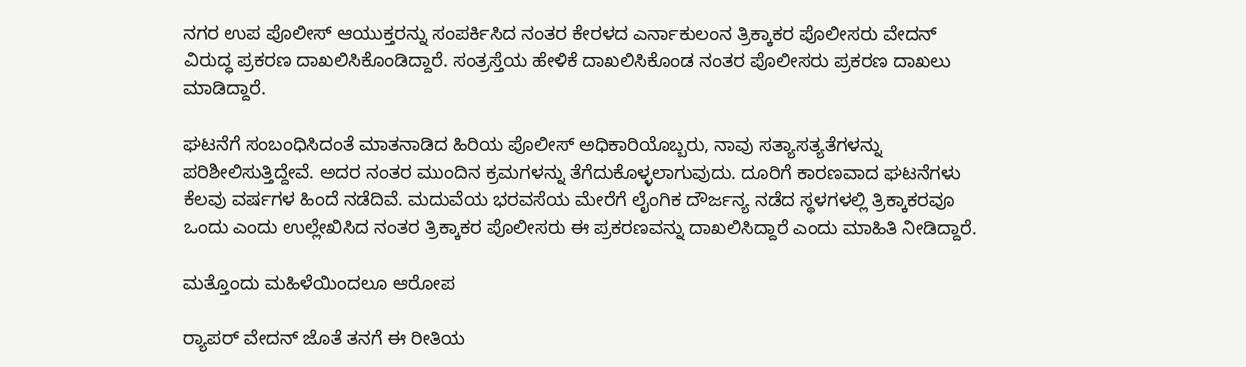ನಗರ ಉಪ ಪೊಲೀಸ್ ಆಯುಕ್ತರನ್ನು ಸಂಪರ್ಕಿಸಿದ ನಂತರ ಕೇರಳದ ಎರ್ನಾಕುಲಂನ ತ್ರಿಕ್ಕಾಕರ ಪೊಲೀಸರು ವೇದನ್ ವಿರುದ್ಧ ಪ್ರಕರಣ ದಾಖಲಿಸಿಕೊಂಡಿದ್ದಾರೆ. ಸಂತ್ರಸ್ತೆಯ ಹೇಳಿಕೆ ದಾಖಲಿಸಿಕೊಂಡ ನಂತರ ಪೊಲೀಸರು ಪ್ರಕರಣ ದಾಖಲು ಮಾಡಿದ್ದಾರೆ.

ಘಟನೆಗೆ ಸಂಬಂಧಿಸಿದಂತೆ ಮಾತನಾಡಿದ ಹಿರಿಯ ಪೊಲೀಸ್ ಅಧಿಕಾರಿಯೊಬ್ಬರು, ನಾವು ಸತ್ಯಾಸತ್ಯತೆಗಳನ್ನು ಪರಿಶೀಲಿಸುತ್ತಿದ್ದೇವೆ. ಅದರ ನಂತರ ಮುಂದಿನ ಕ್ರಮಗಳನ್ನು ತೆಗೆದುಕೊಳ್ಳಲಾಗುವುದು. ದೂರಿಗೆ ಕಾರಣವಾದ ಘಟನೆಗಳು ಕೆಲವು ವರ್ಷಗಳ ಹಿಂದೆ ನಡೆದಿವೆ. ಮದುವೆಯ ಭರವಸೆಯ ಮೇರೆಗೆ ಲೈಂಗಿಕ ದೌರ್ಜನ್ಯ ನಡೆದ ಸ್ಥಳಗಳಲ್ಲಿ ತ್ರಿಕ್ಕಾಕರವೂ ಒಂದು ಎಂದು ಉಲ್ಲೇಖಿಸಿದ ನಂತರ ತ್ರಿಕ್ಕಾಕರ ಪೊಲೀಸರು ಈ ಪ್ರಕರಣವನ್ನು ದಾಖಲಿಸಿದ್ದಾರೆ ಎಂದು ಮಾಹಿತಿ ನೀಡಿದ್ದಾರೆ.

ಮತ್ತೊಂದು ಮಹಿಳೆಯಿಂದಲೂ ಆರೋಪ

ರ‍್ಯಾಪರ್ ವೇದನ್ ಜೊತೆ ತನಗೆ ಈ ರೀತಿಯ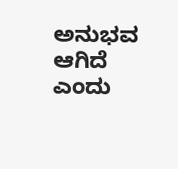ಅನುಭವ ಆಗಿದೆ ಎಂದು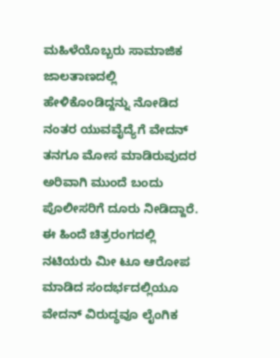ಮಹಿಳೆಯೊಬ್ಬರು ಸಾಮಾಜಿಕ ಜಾಲತಾಣದಲ್ಲಿ ಹೇಳಿಕೊಂಡಿದ್ದನ್ನು ನೋಡಿದ ನಂತರ ಯುವವೈದ್ಯೆಗೆ ವೇದನ್‌ ತನಗೂ ಮೋಸ ಮಾಡಿರುವುದರ ಅರಿವಾಗಿ ಮುಂದೆ ಬಂದು ಪೊಲೀಸರಿಗೆ ದೂರು ನೀಡಿದ್ದಾರೆ. ಈ ಹಿಂದೆ ಚಿತ್ರರಂಗದಲ್ಲಿ ನಟಿಯರು ಮೀ ಟೂ ಆರೋಪ ಮಾಡಿದ ಸಂದರ್ಭದಲ್ಲಿಯೂ ವೇದನ್‌ ವಿರುದ್ಧವೂ ಲೈಂಗಿಕ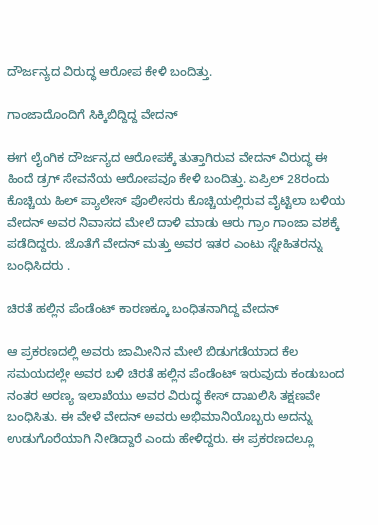ದೌರ್ಜನ್ಯದ ವಿರುದ್ಧ ಆರೋಪ ಕೇಳಿ ಬಂದಿತ್ತು.

ಗಾಂಜಾದೊಂದಿಗೆ ಸಿಕ್ಕಿಬಿದ್ದಿದ್ದ ವೇದನ್

ಈಗ ಲೈಂಗಿಕ ದೌರ್ಜನ್ಯದ ಆರೋಪಕ್ಕೆ ತುತ್ತಾಗಿರುವ ವೇದನ್ ವಿರುದ್ಧ ಈ ಹಿಂದೆ ಡ್ರಗ್ ಸೇವನೆಯ ಆರೋಪವೂ ಕೇಳಿ ಬಂದಿತ್ತು. ಏಪ್ರಿಲ್ 28ರಂದು ಕೊಚ್ಚಿಯ ಹಿಲ್ ಪ್ಯಾಲೇಸ್ ಪೊಲೀಸರು ಕೊಚ್ಚಿಯಲ್ಲಿರುವ ವೈಟ್ಟಿಲಾ ಬಳಿಯ ವೇದನ್ ಅವರ ನಿವಾಸದ ಮೇಲೆ ದಾಳಿ ಮಾಡು ಆರು ಗ್ರಾಂ ಗಾಂಜಾ ವಶಕ್ಕೆ ಪಡೆದಿದ್ದರು. ಜೊತೆಗೆ ವೇದನ್ ಮತ್ತು ಅವರ ಇತರ ಎಂಟು ಸ್ನೇಹಿತರನ್ನು ಬಂಧಿಸಿದರು .

ಚಿರತೆ ಹಲ್ಲಿನ ಪೆಂಡೆಂಟ್‌ ಕಾರಣಕ್ಕೂ ಬಂಧಿತನಾಗಿದ್ದ ವೇದನ್

ಆ ಪ್ರಕರಣದಲ್ಲಿ ಅವರು ಜಾಮೀನಿನ ಮೇಲೆ ಬಿಡುಗಡೆಯಾದ ಕೆಲ ಸಮಯದಲ್ಲೇ ಅವರ ಬಳಿ ಚಿರತೆ ಹಲ್ಲಿನ ಪೆಂಡೆಂಟ್ ಇರುವುದು ಕಂಡುಬಂದ ನಂತರ ಅರಣ್ಯ ಇಲಾಖೆಯು ಅವರ ವಿರುದ್ಧ ಕೇಸ್ ದಾಖಲಿಸಿ ತಕ್ಷಣವೇ ಬಂಧಿಸಿತು. ಈ ವೇಳೆ ವೇದನ್ ಅವರು ಅಭಿಮಾನಿಯೊಬ್ಬರು ಅದನ್ನು ಉಡುಗೊರೆಯಾಗಿ ನೀಡಿದ್ದಾರೆ ಎಂದು ಹೇಳಿದ್ದರು. ಈ ಪ್ರಕರಣದಲ್ಲೂ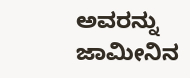ಅವರನ್ನು ಜಾಮೀನಿನ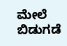ಮೇಲೆ ಬಿಡುಗಡೆ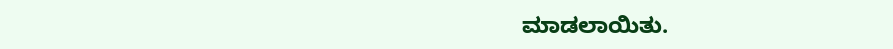ಮಾಡಲಾಯಿತು.